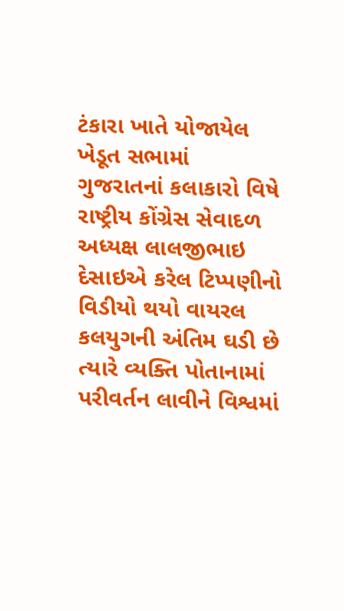ટંકારા ખાતે યોજાયેલ ખેડૂત સભામાં ગુજરાતનાં કલાકારો વિષે રાષ્ટ્રીય કોંગ્રેસ સેવાદળ અધ્યક્ષ લાલજીભાઇ દેસાઇએ કરેલ ટિપ્પણીનો વિડીયો થયો વાયરલ કલયુગની અંતિમ ઘડી છે ત્યારે વ્યક્તિ પોતાનામાં પરીવર્તન લાવીને વિશ્વમાં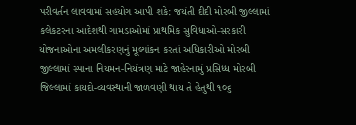પરીવર્તન લાવવામાં સહયોગ આપી શકે: જયંતી દીદી મોરબી જીલ્લામાં કલેકટરના આદેશથી ગામડાઓમાં પ્રાથમિક સુવિધાઓ-સરકારી યોજનાઓના અમલીકરણનું મૂલ્યાંકન કરતાં અધિકારીઓ મોરબી જીલ્લામાં સ્પાના નિયમન-નિયંત્રણ માટે જાહેરનામું પ્રસિધ્ધ મોરબી જિલ્લામાં કાયદો-વ્યવસ્થાની જાળવણી થાય તે હેતુથી ૧૦૬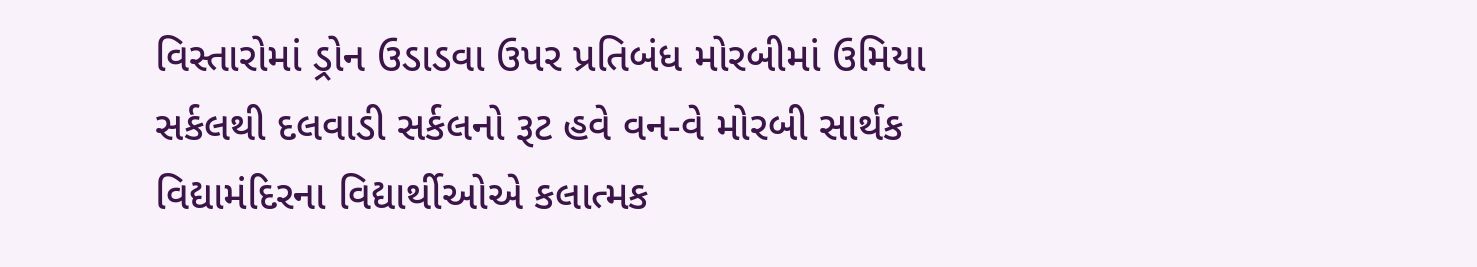વિસ્તારોમાં ડ્રોન ઉડાડવા ઉપર પ્રતિબંધ મોરબીમાં ઉમિયા સર્કલથી દલવાડી સર્કલનો રૂટ હવે વન-વે મોરબી સાર્થક વિદ્યામંદિરના વિદ્યાર્થીઓએ કલાત્મક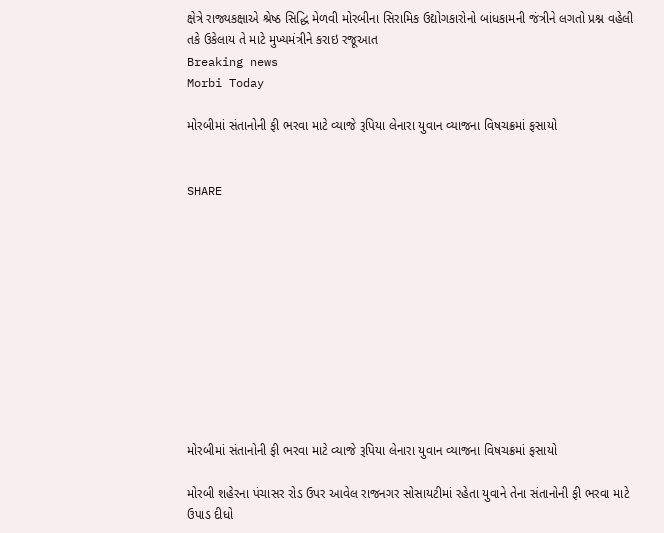ક્ષેત્રે રાજ્યકક્ષાએ શ્રેષ્ઠ સિદ્ધિ મેળવી મોરબીના સિરામિક ઉદ્યોગકારોનો બાંધકામની જંત્રીને લગતો પ્રશ્ન વહેલી તકે ઉકેલાય તે માટે મુખ્યમંત્રીને કરાઇ રજૂઆત
Breaking news
Morbi Today

મોરબીમાં સંતાનોની ફી ભરવા માટે વ્યાજે રૂપિયા લેનારા યુવાન વ્યાજના વિષચક્રમાં ફસાયો


SHARE











મોરબીમાં સંતાનોની ફી ભરવા માટે વ્યાજે રૂપિયા લેનારા યુવાન વ્યાજના વિષચક્રમાં ફસાયો

મોરબી શહેરના પંચાસર રોડ ઉપર આવેલ રાજનગર સોસાયટીમાં રહેતા યુવાને તેના સંતાનોની ફી ભરવા માટે ઉપાડ દીધો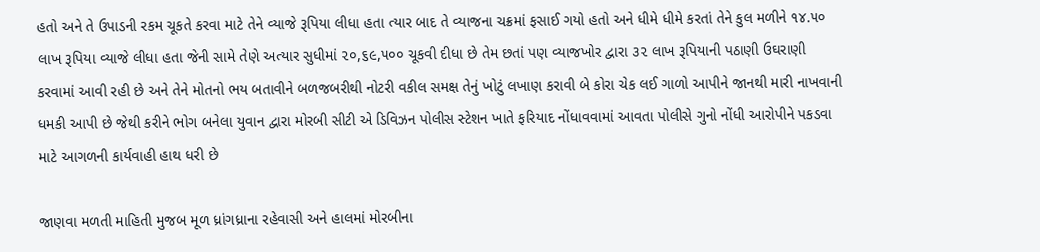હતો અને તે ઉપાડની રકમ ચૂકતે કરવા માટે તેને વ્યાજે રૂપિયા લીધા હતા ત્યાર બાદ તે વ્યાજના ચક્રમાં ફસાઈ ગયો હતો અને ધીમે ધીમે કરતાં તેને કુલ મળીને ૧૪.૫૦ લાખ રૂપિયા વ્યાજે લીધા હતા જેની સામે તેણે અત્યાર સુધીમાં ૨૦,૬૯,૫૦૦ ચૂકવી દીધા છે તેમ છતાં પણ વ્યાજખોર દ્વારા ૩૨ લાખ રૂપિયાની પઠાણી ઉઘરાણી કરવામાં આવી રહી છે અને તેને મોતનો ભય બતાવીને બળજબરીથી નોટરી વકીલ સમક્ષ તેનું ખોટું લખાણ કરાવી બે કોરા ચેક લઈ ગાળો આપીને જાનથી મારી નાખવાની ધમકી આપી છે જેથી કરીને ભોગ બનેલા યુવાન દ્વારા મોરબી સીટી એ ડિવિઝન પોલીસ સ્ટેશન ખાતે ફરિયાદ નોંધાવવામાં આવતા પોલીસે ગુનો નોંધી આરોપીને પકડવા માટે આગળની કાર્યવાહી હાથ ધરી છે

જાણવા મળતી માહિતી મુજબ મૂળ ધ્રાંગધ્રાના રહેવાસી અને હાલમાં મોરબીના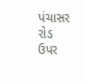પંચાસર રોડ ઉપર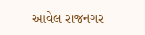આવેલ રાજનગર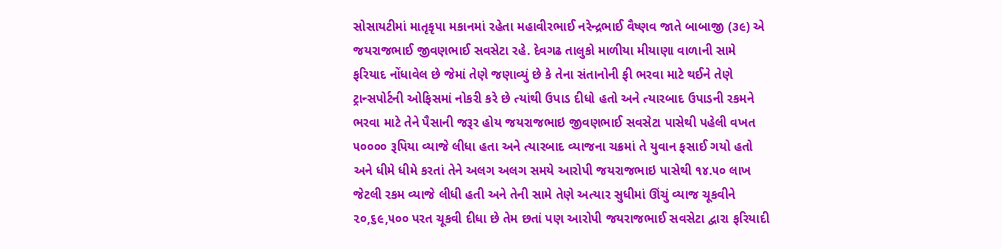સોસાયટીમાં માતૃકૃપા મકાનમાં રહેતા મહાવીરભાઈ નરેન્દ્રભાઈ વૈષ્ણવ જાતે બાબાજી (૩૯) એ જયરાજભાઈ જીવણભાઈ સવસેટા રહે. દેવગઢ તાલુકો માળીયા મીયાણા વાળાની સામે ફરિયાદ નોંધાવેલ છે જેમાં તેણે જણાવ્યું છે કે તેના સંતાનોની ફી ભરવા માટે થઈને તેણે ટ્રાન્સપોર્ટની ઓફિસમાં નોકરી કરે છે ત્યાંથી ઉપાડ દીધો હતો અને ત્યારબાદ ઉપાડની રકમને ભરવા માટે તેને પૈસાની જરૂર હોય જયરાજભાઇ જીવણભાઈ સવસેટા પાસેથી પહેલી વખત ૫૦૦૦૦ રૂપિયા વ્યાજે લીધા હતા અને ત્યારબાદ વ્યાજના ચક્રમાં તે યુવાન ફસાઈ ગયો હતો અને ધીમે ધીમે કરતાં તેને અલગ અલગ સમયે આરોપી જયરાજભાઇ પાસેથી ૧૪.૫૦ લાખ જેટલી રકમ વ્યાજે લીધી હતી અને તેની સામે તેણે અત્યાર સુધીમાં ઊંચું વ્યાજ ચૂકવીને ૨૦,૬૯,૫૦૦ પરત ચૂકવી દીધા છે તેમ છતાં પણ આરોપી જયરાજભાઈ સવસેટા દ્વારા ફરિયાદી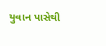યુવાન પાસેથી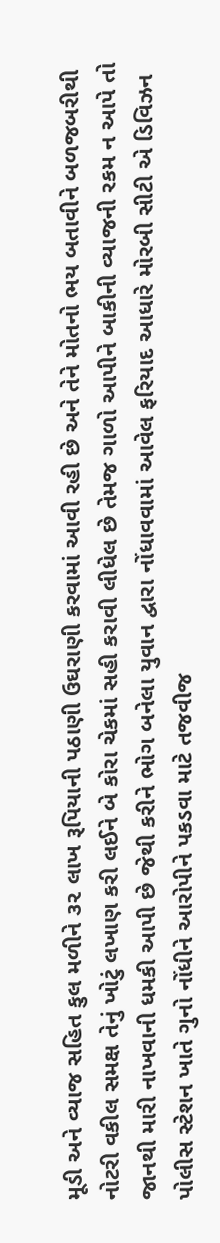મૂડી અને વ્યાજ સહિત કુલ મળીને ૩૨ લાખ રૂપિયાની પઠાણી ઉઘરાણી કરવામાં આવી રહી છે અને તેને મોતનો ભય બતાવીને બળજબરીથી નોટરી વકીલ સમક્ષ તેનું ખોટું લખાણ કરી લઈને બે કોરા ચેકમાં સહી કરાવી લીધેલ છે તેમજ ગાળો આપીને બાકીની વ્યાજની રકમ ન આપે તો જાનથી મારી નાખવાની ધમકી આપી છે જેથી કરીને ભોગ બનેલા યુવાન દ્વારા નોંધાવવામાં આવેલ ફરિયાદ આધારે મોરબી સીટી એ ડિવિઝન પોલીસ સ્ટેશન ખાતે ગુનો નોંધીને આરોપીને પકડવા માટે તજવીજ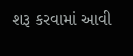શરૂ કરવામાં આવી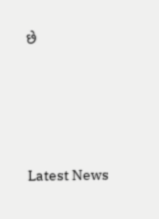છે






Latest News